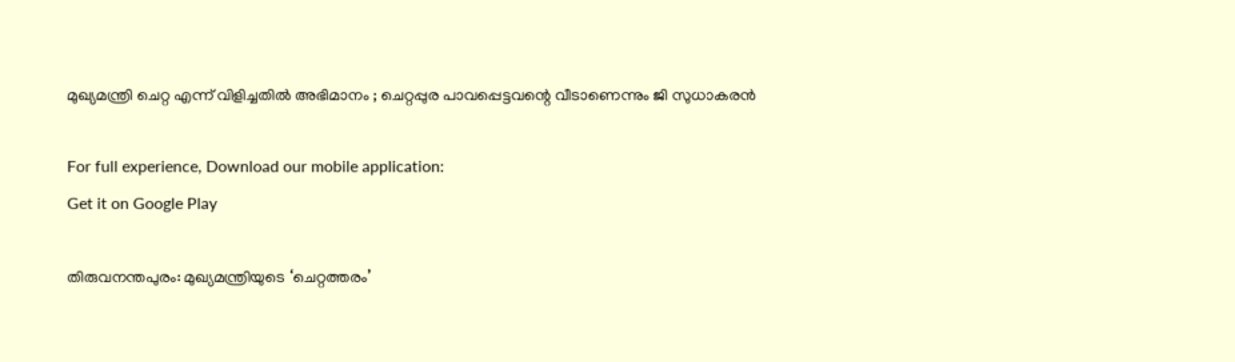മുഖ്യമന്ത്രി ചെറ്റ എന്ന് വിളിച്ചതില്‍ അഭിമാനം ; ചെറ്റപ്പുര പാവപ്പെട്ടവന്റെ വീടാണെന്നും ജി സുധാകരന്‍

For full experience, Download our mobile application:
Get it on Google Play

തിരുവനന്തപുരം: മുഖ്യമന്ത്രിയുടെ ‘ചെറ്റത്തരം’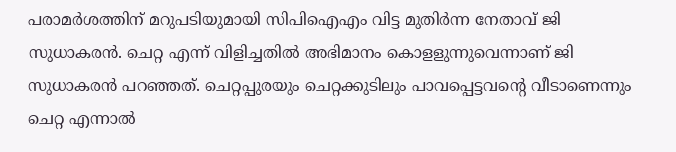പരാമര്‍ശത്തിന് മറുപടിയുമായി സിപിഐഎം വിട്ട മുതിര്‍ന്ന നേതാവ് ജി സുധാകരന്‍. ചെറ്റ എന്ന് വിളിച്ചതില്‍ അഭിമാനം കൊളളുന്നുവെന്നാണ് ജി സുധാകരന്‍ പറഞ്ഞത്. ചെറ്റപ്പുരയും ചെറ്റക്കുടിലും പാവപ്പെട്ടവന്റെ വീടാണെന്നും ചെറ്റ എന്നാല്‍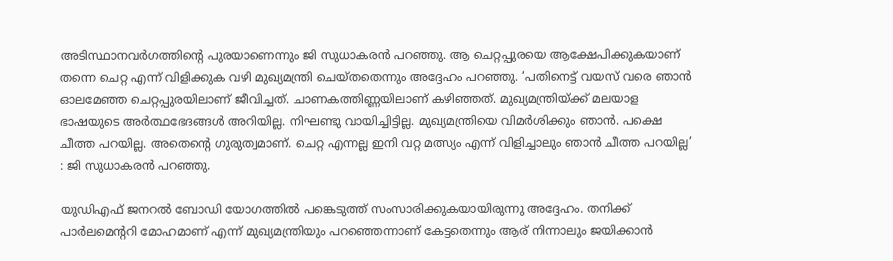അടിസ്ഥാനവര്‍ഗത്തിന്റെ പുരയാണെന്നും ജി സുധാകരന്‍ പറഞ്ഞു. ആ ചെറ്റപ്പുരയെ ആക്ഷേപിക്കുകയാണ് തന്നെ ചെറ്റ എന്ന് വിളിക്കുക വഴി മുഖ്യമന്ത്രി ചെയ്തതെന്നും അദ്ദേഹം പറഞ്ഞു. ‘പതിനെട്ട് വയസ് വരെ ഞാന്‍ ഓലമേഞ്ഞ ചെറ്റപ്പുരയിലാണ് ജീവിച്ചത്. ചാണകത്തിണ്ണയിലാണ് കഴിഞ്ഞത്. മുഖ്യമന്ത്രിയ്ക്ക് മലയാള ഭാഷയുടെ അര്‍ത്ഥഭേദങ്ങള്‍ അറിയില്ല. നിഘണ്ടു വായിച്ചിട്ടില്ല. മുഖ്യമന്ത്രിയെ വിമര്‍ശിക്കും ഞാന്‍. പക്ഷെ ചീത്ത പറയില്ല. അതെന്റെ ഗുരുത്വമാണ്. ചെറ്റ എന്നല്ല ഇനി വറ്റ മത്സ്യം എന്ന് വിളിച്ചാലും ഞാന്‍ ചീത്ത പറയില്ല’ : ജി സുധാകരന്‍ പറഞ്ഞു.

യുഡിഎഫ് ജനറല്‍ ബോഡി യോഗത്തില്‍ പങ്കെടുത്ത് സംസാരിക്കുകയായിരുന്നു അദ്ദേഹം. തനിക്ക് പാര്‍ലമെന്ററി മോഹമാണ് എന്ന് മുഖ്യമന്ത്രിയും പറഞ്ഞെന്നാണ് കേട്ടതെന്നും ആര് നിന്നാലും ജയിക്കാന്‍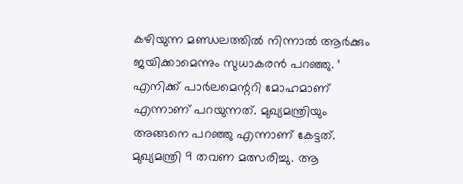കഴിയുന്ന മണ്ഡലത്തില്‍ നിന്നാല്‍ ആര്‍ക്കും ജയിക്കാമെന്നും സുധാകരന്‍ പറഞ്ഞു. ‘ എനിക്ക് പാര്‍ലമെന്ററി മോഹമാണ് എന്നാണ് പറയുന്നത്. മുഖ്യമന്ത്രിയും അങ്ങനെ പറഞ്ഞു എന്നാണ് കേട്ടത്. മുഖ്യമന്ത്രി 9 തവണ മത്സരിച്ചു. ആ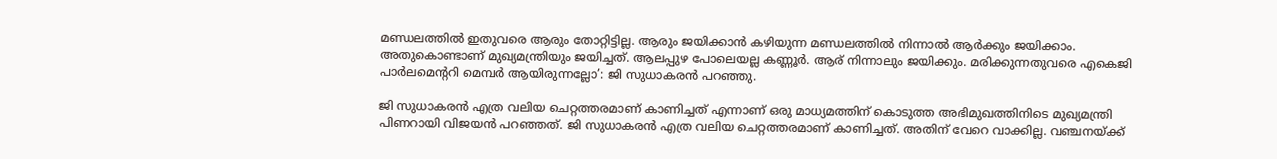മണ്ഡലത്തില്‍ ഇതുവരെ ആരും തോറ്റിട്ടില്ല. ആരും ജയിക്കാന്‍ കഴിയുന്ന മണ്ഡലത്തില്‍ നിന്നാല്‍ ആര്‍ക്കും ജയിക്കാം. അതുകൊണ്ടാണ് മുഖ്യമന്ത്രിയും ജയിച്ചത്. ആലപ്പുഴ പോലെയല്ല കണ്ണൂര്‍. ആര് നിന്നാലും ജയിക്കും. മരിക്കുന്നതുവരെ എകെജി പാര്‍ലമെന്ററി മെമ്പര്‍ ആയിരുന്നല്ലോ’: ജി സുധാകരന്‍ പറഞ്ഞു.

ജി സുധാകരന്‍ എത്ര വലിയ ചെറ്റത്തരമാണ് കാണിച്ചത് എന്നാണ് ഒരു മാധ്യമത്തിന് കൊടുത്ത അഭിമുഖത്തിനിടെ മുഖ്യമന്ത്രി പിണറായി വിജയന്‍ പറഞ്ഞത്. ജി സുധാകരന്‍ എത്ര വലിയ ചെറ്റത്തരമാണ് കാണിച്ചത്. അതിന് വേറെ വാക്കില്ല. വഞ്ചനയ്ക്ക്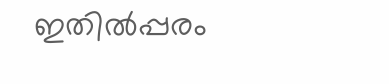ഇതില്‍പ്പരം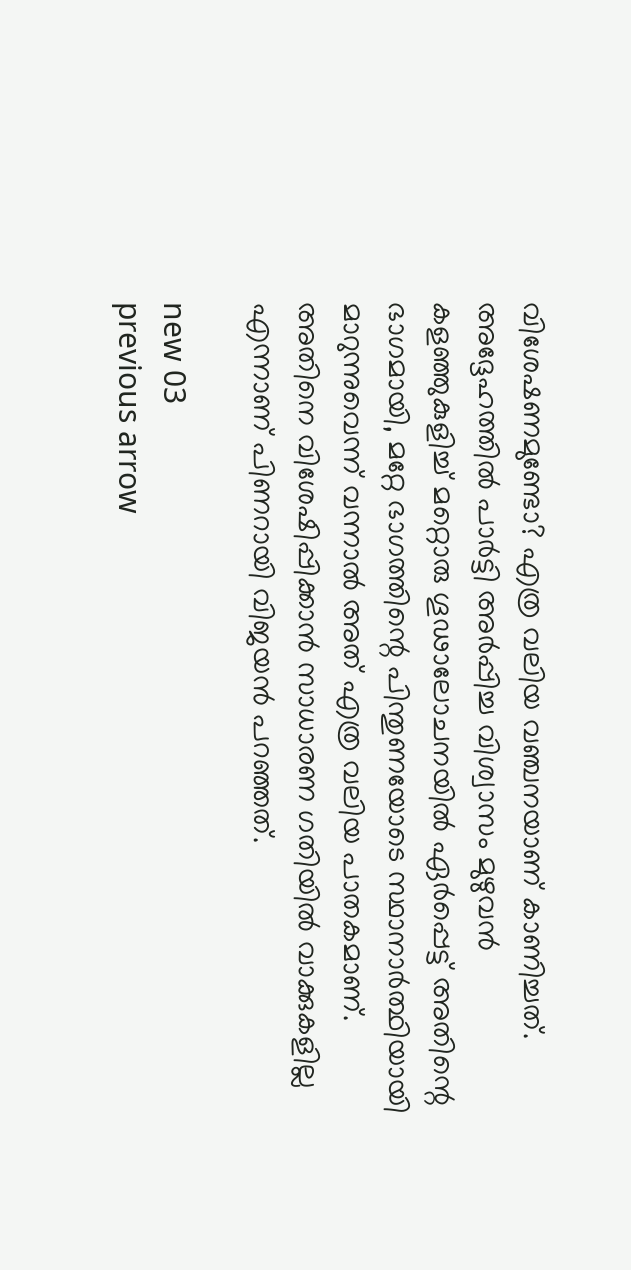വിശേഷണമുണ്ടോ? എത്ര വലിയ വഞ്ചനയാണ് കാണിച്ചത്. അദ്ദേഹത്തില്‍ പാര്‍ട്ടി അര്‍പ്പിച്ച വിശ്വാസം മുഴുവന്‍ കളഞ്ഞുകുളിച്ച് മറ്റൊരു ഗൂഢാലോചനയില്‍ ഏര്‍പ്പെട്ട് അതിന്റെ ഭാഗമായി, മറ്റേ ഭാഗത്തിന്റെ പിന്തുണയോടെ സ്ഥാനാര്‍ത്ഥിയായി മാറുന്നുവെന്ന് വന്നാല്‍ അത് എത്ര വലിയ പാതകമാണ്. അതിനെ വിശേഷിപ്പിക്കാന്‍ സാധാരണ ഗതിയില്‍ വാക്കുകളില്ല എന്നാണ് പിണറായി വിജയന്‍ പറഞ്ഞത്.

new 03
previous arrow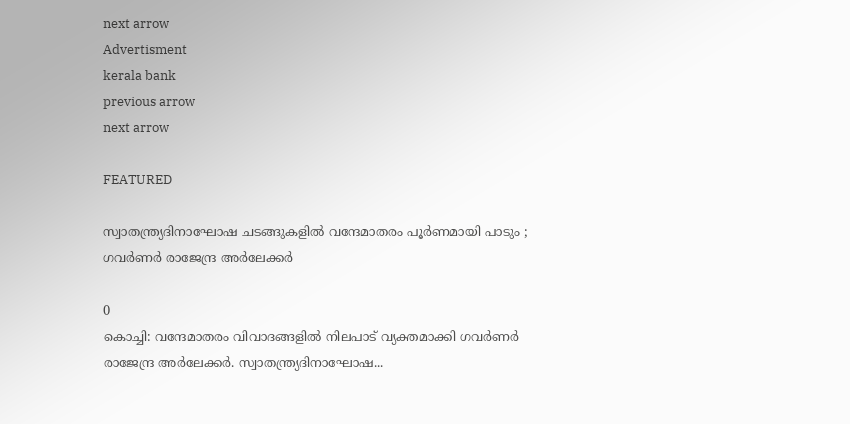next arrow
Advertisment
kerala bank
previous arrow
next arrow

FEATURED

സ്വാതന്ത്ര്യദിനാഘോഷ ചടങ്ങുകളില്‍ വന്ദേമാതരം പൂര്‍ണമായി പാടും ; ഗവർണർ രാജേന്ദ്ര അർലേക്കർ

0
കൊച്ചി: വന്ദേമാതരം വിവാദങ്ങളിൽ നിലപാട് വ്യക്തമാക്കി ഗവർണർ രാജേന്ദ്ര അർലേക്കർ. സ്വാതന്ത്ര്യദിനാഘോഷ...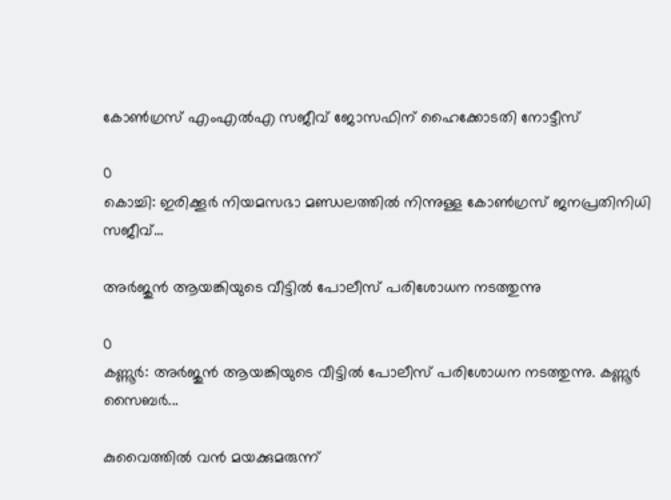കോൺഗ്രസ് എംഎൽഎ സജീവ് ജോസഫിന് ഹൈക്കോടതി നോട്ടീസ്

0
കൊച്ചി: ഇരിക്കൂർ നിയമസഭാ മണ്ഡലത്തിൽ നിന്നുള്ള കോൺഗ്രസ് ജനപ്രതിനിധി സജീവ്...

അർജുൻ ആയങ്കിയുടെ വീട്ടിൽ പോലീസ് പരിശോധന നടത്തുന്നു

0
കണ്ണൂർ: അർജുൻ ആയങ്കിയുടെ വീട്ടിൽ പോലീസ് പരിശോധന നടത്തുന്നു. കണ്ണൂർ സൈബർ...

കുവൈത്തിൽ വൻ മയക്കുമരുന്ന്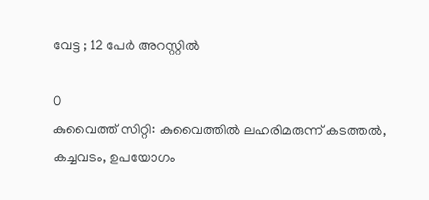വേട്ട ; 12 പേർ അറസ്റ്റിൽ

0
കുവൈത്ത് സിറ്റി: കുവൈത്തിൽ ലഹരിമരുന്ന് കടത്തൽ, കച്ചവടം, ഉപയോഗം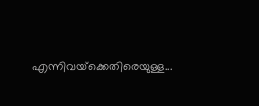എന്നിവയ്‌ക്കെതിരെയുള്ള...